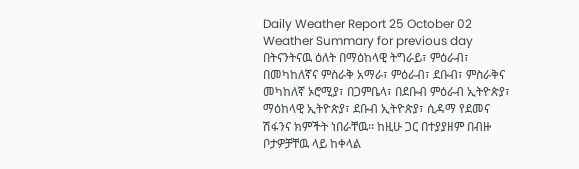Daily Weather Report 25 October 02
Weather Summary for previous day
በትናንትናዉ ዕለት በማዕከላዊ ትግራይ፣ ምዕራብ፣ በመካከለኛና ምስራቅ አማራ፣ ምዕራብ፣ ደቡብ፣ ምስራቅና መካከለኛ ኦሮሚያ፣ በጋምቤላ፣ በደቡብ ምዕራብ ኢትዮጵያ፣ ማዕከላዊ ኢትዮጵያ፣ ደቡብ ኢትዮጵያ፣ ሲዳማ የደመና ሽፋንና ክምችት ነበራቸዉ፡፡ ከዚሁ ጋር በተያያዘም በብዙ ቦታዎቻቸዉ ላይ ከቀላል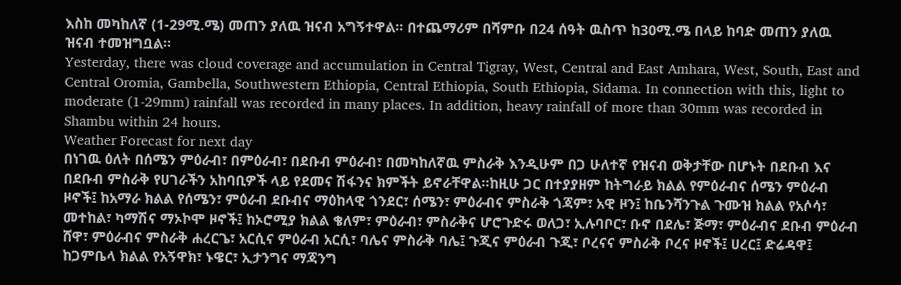እስከ መካከለኛ (1-29ሚ.ሜ) መጠን ያለዉ ዝናብ አግኝተዋል፡፡ በተጨማሪም በሻምቡ በ24 ሰዓት ዉስጥ ከ30ሚ.ሜ በላይ ከባድ መጠን ያለዉ ዝናብ ተመዝግቧል፡፡
Yesterday, there was cloud coverage and accumulation in Central Tigray, West, Central and East Amhara, West, South, East and Central Oromia, Gambella, Southwestern Ethiopia, Central Ethiopia, South Ethiopia, Sidama. In connection with this, light to moderate (1-29mm) rainfall was recorded in many places. In addition, heavy rainfall of more than 30mm was recorded in Shambu within 24 hours.
Weather Forecast for next day
በነገዉ ዕለት በሰሜን ምዕራብ፣ በምዕራብ፣ በደቡብ ምዕራብ፣ በመካከለኛዉ ምስራቅ እንዲሁም በጋ ሁለተኛ የዝናብ ወቅታቸው በሆኑት በደቡብ እና በደቡብ ምስራቅ የሀገራችን አከባቢዎች ላይ የደመና ሽፋንና ክምችት ይኖራቸዋል፡፡ከዚሁ ጋር በተያያዘም ከትግራይ ክልል የምዕራብና ሰሜን ምዕራብ ዞኖች፤ ከአማራ ክልል የሰሜን፣ ምዕራብ ደቡብና ማዕከላዊ ጎንደር፣ ሰሜን፣ ምዕራብና ምስራቅ ጎጃም፣ አዊ ዞን፤ ከቤንሻንጉል ጉሙዝ ክልል የአሶሳ፣ መተከል፣ ካማሽና ማኦኮሞ ዞኖች፤ ከኦሮሚያ ክልል ቄለም፣ ምዕራብ፣ ምስራቅና ሆሮጉድሩ ወለጋ፣ ኢሉባቦር፣ ቡኖ በደሌ፣ ጅማ፣ ምዕራብና ደቡብ ምዕራብ ሸዋ፣ ምዕራብና ምስራቅ ሐረርጌ፣ አርሲና ምዕራብ አርሲ፣ ባሌና ምስራቅ ባሌ፤ ጉጂና ምዕራብ ጉጂ፣ ቦረናና ምስራቅ ቦረና ዞኖች፤ ሀረር፤ ድሬዳዋ፤ ከጋምቤላ ክልል የአኝዋክ፣ ኑዌር፣ ኢታንግና ማጃንግ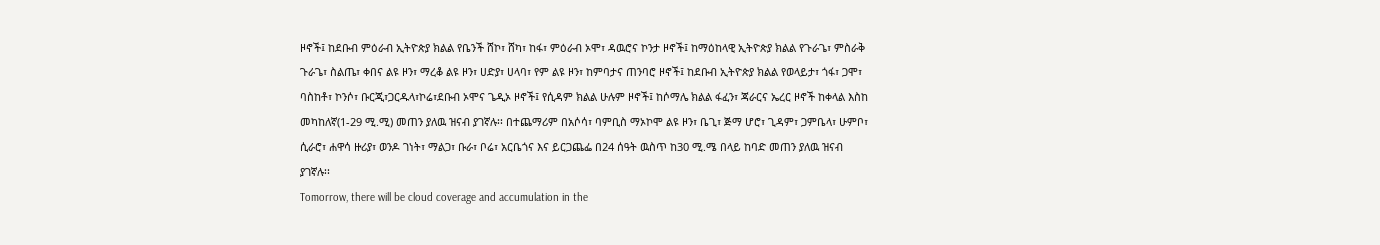ዞኖች፤ ከደቡብ ምዕራብ ኢትዮጵያ ክልል የቤንች ሸኮ፣ ሸካ፣ ከፋ፣ ምዕራብ ኦሞ፣ ዳዉሮና ኮንታ ዞኖች፤ ከማዕከላዊ ኢትዮጵያ ክልል የጉራጌ፣ ምስራቅ ጉራጌ፣ ስልጤ፣ ቀበና ልዩ ዞን፣ ማረቆ ልዩ ዞን፣ ሀድያ፣ ሀላባ፣ የም ልዩ ዞን፣ ከምባታና ጠንባሮ ዞኖች፤ ከደቡብ ኢትዮጵያ ክልል የወላይታ፣ ጎፋ፣ ጋሞ፣ ባስከቶ፣ ኮንሶ፣ ቡርጂ፣ጋርዱላ፣ኮሬ፣ደቡብ ኦሞና ጌዲኦ ዞኖች፤ የሲዳም ክልል ሁሉም ዞኖች፤ ከሶማሌ ክልል ፋፈን፣ ጃራርና ኤረር ዞኖች ከቀላል እስከ መካከለኛ(1-29 ሚ.ሚ) መጠን ያለዉ ዝናብ ያገኛሉ፡፡ በተጨማሪም በአሶሳ፣ ባምቢስ ማኦኮሞ ልዩ ዞን፣ ቤጊ፣ ጅማ ሆሮ፣ ጊዳም፣ ጋምቤላ፣ ሁምቦ፣ ሲራሮ፣ ሐዋሳ ዙሪያ፣ ወንዶ ገነት፣ ማልጋ፣ ቡራ፣ ቦሬ፣ አርቤጎና እና ይርጋጨፌ በ24 ሰዓት ዉስጥ ከ30 ሚ.ሜ በላይ ከባድ መጠን ያለዉ ዝናብ ያገኛሉ፡፡
Tomorrow, there will be cloud coverage and accumulation in the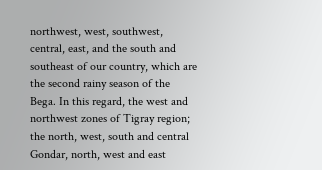northwest, west, southwest, central, east, and the south and southeast of our country, which are the second rainy season of the Bega. In this regard, the west and northwest zones of Tigray region; the north, west, south and central Gondar, north, west and east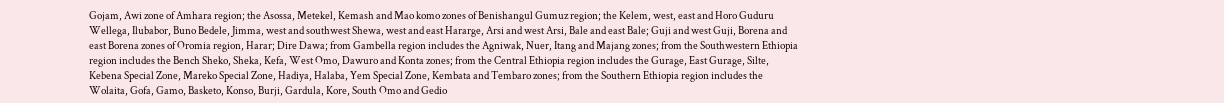Gojam, Awi zone of Amhara region; the Asossa, Metekel, Kemash and Mao komo zones of Benishangul Gumuz region; the Kelem, west, east and Horo Guduru Wellega, Ilubabor, Buno Bedele, Jimma, west and southwest Shewa, west and east Hararge, Arsi and west Arsi, Bale and east Bale; Guji and west Guji, Borena and east Borena zones of Oromia region, Harar; Dire Dawa; from Gambella region includes the Agniwak, Nuer, Itang and Majang zones; from the Southwestern Ethiopia region includes the Bench Sheko, Sheka, Kefa, West Omo, Dawuro and Konta zones; from the Central Ethiopia region includes the Gurage, East Gurage, Silte, Kebena Special Zone, Mareko Special Zone, Hadiya, Halaba, Yem Special Zone, Kembata and Tembaro zones; from the Southern Ethiopia region includes the Wolaita, Gofa, Gamo, Basketo, Konso, Burji, Gardula, Kore, South Omo and Gedio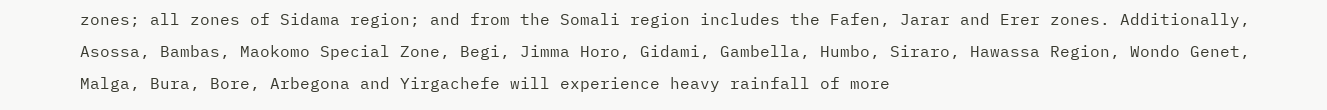zones; all zones of Sidama region; and from the Somali region includes the Fafen, Jarar and Erer zones. Additionally, Asossa, Bambas, Maokomo Special Zone, Begi, Jimma Horo, Gidami, Gambella, Humbo, Siraro, Hawassa Region, Wondo Genet, Malga, Bura, Bore, Arbegona and Yirgachefe will experience heavy rainfall of more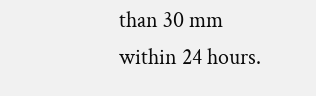than 30 mm within 24 hours.